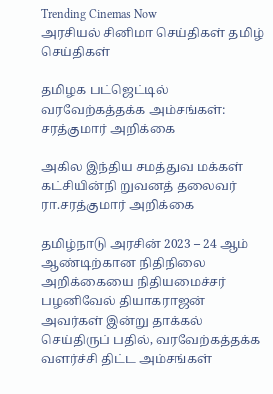Trending Cinemas Now
அரசியல் சினிமா செய்திகள் தமிழ் செய்திகள்

தமிழக பட்ஜெட்டில் வரவேற்கத்தக்க அம்சங்கள்: சரத்குமார் அறிக்கை

அகில இந்திய சமத்துவ மக்கள் கட்சியின்நி றுவனத் தலைவர் ரா.சரத்குமார் அறிக்கை

தமிழ்நாடு அரசின் 2023 – 24 ஆம் ஆண்டிற்கான நிதிநிலை அறிக்கையை நிதியமைச்சர் பழனிவேல் தியாகராஜன் அவர்கள் இன்று தாக்கல் செய்திருப் பதில், வரவேற்கத்தக்க வளர்ச்சி திட்ட அம்சங்கள்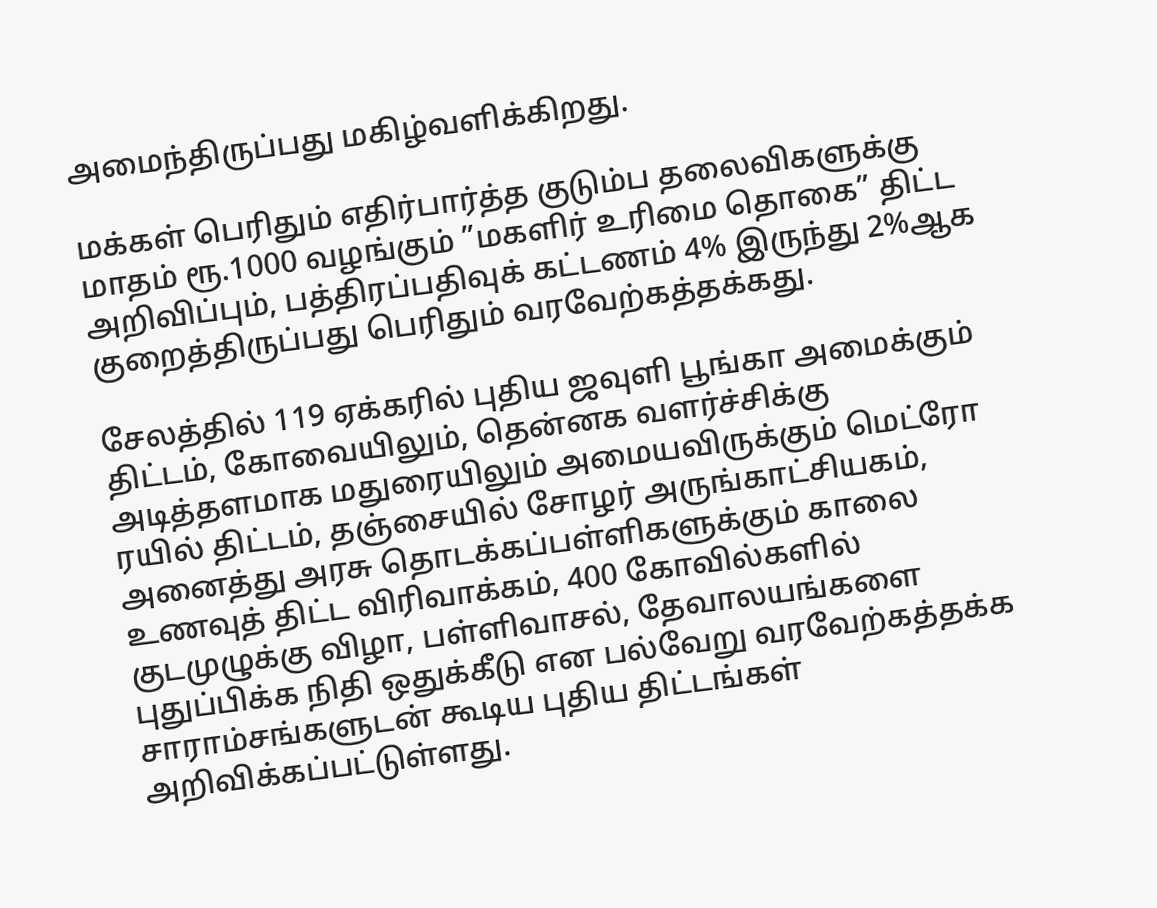அமைந்திருப்பது மகிழ்வளிக்கிறது.

மக்கள் பெரிதும் எதிர்பார்த்த குடும்ப தலைவிகளுக்கு மாதம் ரூ.1000 வழங்கும் ”மகளிர் உரிமை தொகை” திட்ட அறிவிப்பும், பத்திரப்பதிவுக் கட்டணம் 4% இருந்து 2%ஆக குறைத்திருப்பது பெரிதும் வரவேற்கத்தக்கது.

சேலத்தில் 119 ஏக்கரில் புதிய ஜவுளி பூங்கா அமைக்கும் திட்டம், கோவையிலும், தென்னக வளர்ச்சிக்கு அடித்தளமாக மதுரையிலும் அமையவிருக்கும் மெட்ரோ ரயில் திட்டம், தஞ்சையில் சோழர் அருங்காட்சியகம், அனைத்து அரசு தொடக்கப்பள்ளிகளுக்கும் காலை உணவுத் திட்ட விரிவாக்கம், 400 கோவில்களில் குடமுழுக்கு விழா, பள்ளிவாசல், தேவாலயங்களை புதுப்பிக்க நிதி ஒதுக்கீடு என பல்வேறு வரவேற்கத்தக்க சாராம்சங்களுடன் கூடிய புதிய திட்டங்கள் அறிவிக்கப்பட்டுள்ளது.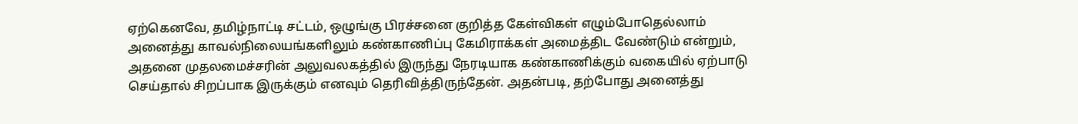ஏற்கெனவே, தமிழ்நாட்டி சட்டம், ஒழுங்கு பிரச்சனை குறித்த கேள்விகள் எழும்போதெல்லாம் அனைத்து காவல்நிலையங்களிலும் கண்காணிப்பு கேமிராக்கள் அமைத்திட வேண்டும் என்றும், அதனை முதலமைச்சரின் அலுவலகத்தில் இருந்து நேரடியாக கண்காணிக்கும் வகையில் ஏற்பாடு செய்தால் சிறப்பாக இருக்கும் எனவும் தெரிவித்திருந்தேன். அதன்படி, தற்போது அனைத்து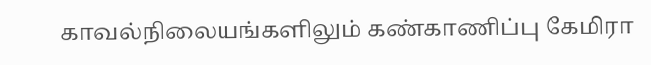காவல்நிலையங்களிலும் கண்காணிப்பு கேமிரா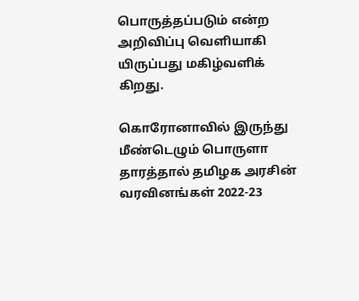பொருத்தப்படும் என்ற அறிவிப்பு வெளியாகி யிருப்பது மகிழ்வளிக் கிறது.

கொரோனாவில் இருந்து மீண்டெழும் பொருளா தாரத்தால் தமிழக அரசின் வரவினங்கள் 2022-23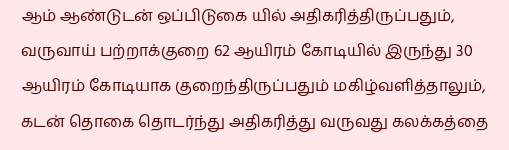ஆம் ஆண்டுடன் ஒப்பிடுகை யில் அதிகரித்திருப்பதும், வருவாய் பற்றாக்குறை 62 ஆயிரம் கோடியில் இருந்து 30 ஆயிரம் கோடியாக குறைந்திருப்பதும் மகிழ்வளித்தாலும், கடன் தொகை தொடர்ந்து அதிகரித்து வருவது கலக்கத்தை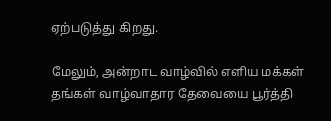ஏற்படுத்து கிறது.

மேலும், அன்றாட வாழ்வில் எளிய மக்கள் தங்கள் வாழ்வாதார தேவையை பூர்த்தி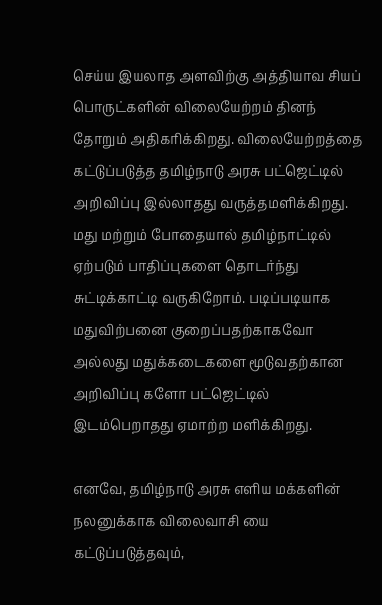செய்ய இயலாத அளவிற்கு அத்தியாவ சியப் பொருட்களின் விலையேற்றம் தினந் தோறும் அதிகரிக்கிறது. விலையேற்றத்தை கட்டுப்படுத்த தமிழ்நாடு அரசு பட்ஜெட்டில் அறிவிப்பு இல்லாதது வருத்தமளிக்கிறது. மது மற்றும் போதையால் தமிழ்நாட்டில் ஏற்படும் பாதிப்புகளை தொடர்ந்து சுட்டிக்காட்டி வருகிறோம். படிப்படியாக மதுவிற்பனை குறைப்பதற்காகவோ அல்லது மதுக்கடைகளை மூடுவதற்கான அறிவிப்பு களோ பட்ஜெட்டில் இடம்பெறாதது ஏமாற்ற மளிக்கிறது.

எனவே, தமிழ்நாடு அரசு எளிய மக்களின் நலனுக்காக விலைவாசி யை கட்டுப்படுத்தவும்,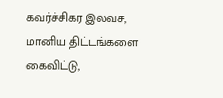கவர்ச்சிகர இலவச, மானிய திட்டங்களை கைவிட்டு,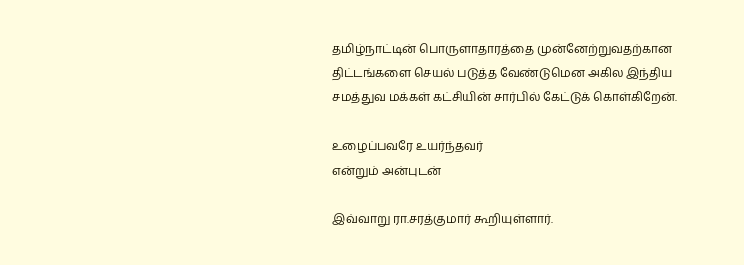தமிழ்நாட்டின் பொருளாதாரத்தை முன்னேற்றுவதற்கான திட்டங்களை செயல் படுத்த வேண்டுமென அகில இந்திய சமத்துவ மக்கள் கட்சியின் சார்பில் கேட்டுக் கொள்கிறேன்.

உழைப்பவரே உயர்ந்தவர்
என்றும் அன்புடன்

இவ்வாறு ரா.சரத்குமார் கூறியுள்ளார்.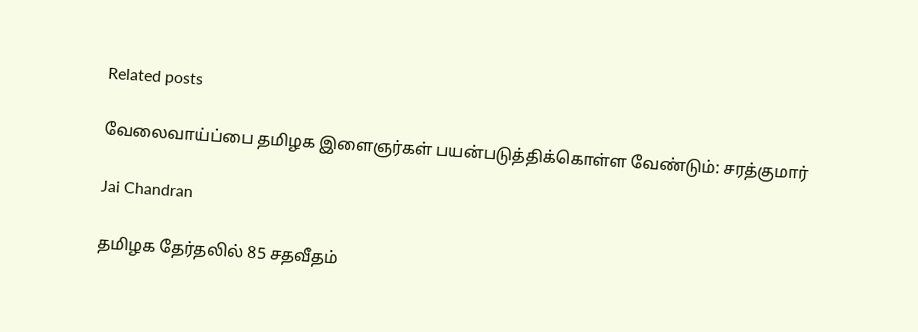Related posts

வேலைவாய்ப்பை தமிழக இளைஞர்கள் பயன்படுத்திக்கொள்ள வேண்டும்: சரத்குமார்

Jai Chandran

தமிழக தேர்தலில் 85 சதவீதம்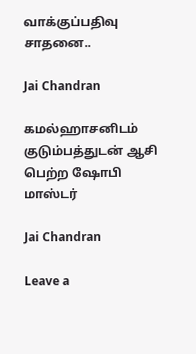வாக்குப்பதிவு சாதனை..

Jai Chandran

கமல்ஹாசனிடம் குடும்பத்துடன் ஆசி பெற்ற ஷோபி மாஸ்டர்

Jai Chandran

Leave a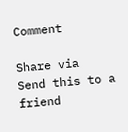Comment

Share via
Send this to a friend